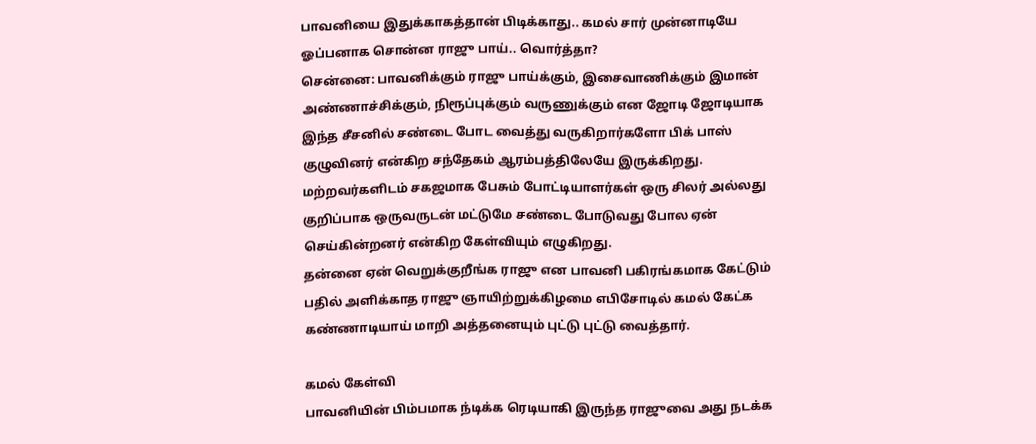பாவனியை இதுக்காகத்தான் பிடிக்காது.. கமல் சார் முன்னாடியே ஓப்பனாக சொன்ன ராஜு பாய்.. வொர்த்தா?
சென்னை: பாவனிக்கும் ராஜு பாய்க்கும், இசைவாணிக்கும் இமான் அண்ணாச்சிக்கும், நிரூப்புக்கும் வருணுக்கும் என ஜோடி ஜோடியாக இந்த சீசனில் சண்டை போட வைத்து வருகிறார்களோ பிக் பாஸ் குழுவினர் என்கிற சந்தேகம் ஆரம்பத்திலேயே இருக்கிறது.
மற்றவர்களிடம் சகஜமாக பேசும் போட்டியாளர்கள் ஒரு சிலர் அல்லது குறிப்பாக ஒருவருடன் மட்டுமே சண்டை போடுவது போல ஏன் செய்கின்றனர் என்கிற கேள்வியும் எழுகிறது.
தன்னை ஏன் வெறுக்குறீங்க ராஜு என பாவனி பகிரங்கமாக கேட்டும் பதில் அளிக்காத ராஜு ஞாயிற்றுக்கிழமை எபிசோடில் கமல் கேட்க கண்ணாடியாய் மாறி அத்தனையும் புட்டு புட்டு வைத்தார்.

கமல் கேள்வி
பாவனியின் பிம்பமாக ந்டிக்க ரெடியாகி இருந்த ராஜுவை அது நடக்க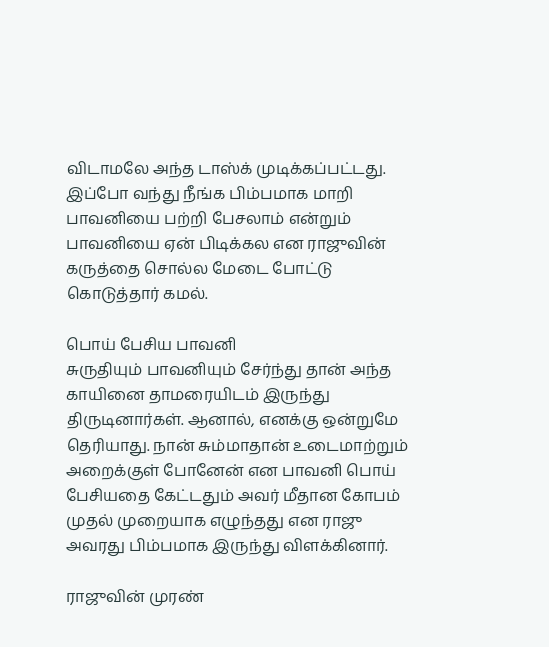விடாமலே அந்த டாஸ்க் முடிக்கப்பட்டது. இப்போ வந்து நீங்க பிம்பமாக மாறி பாவனியை பற்றி பேசலாம் என்றும் பாவனியை ஏன் பிடிக்கல என ராஜுவின் கருத்தை சொல்ல மேடை போட்டு கொடுத்தார் கமல்.

பொய் பேசிய பாவனி
சுருதியும் பாவனியும் சேர்ந்து தான் அந்த காயினை தாமரையிடம் இருந்து திருடினார்கள். ஆனால், எனக்கு ஒன்றுமே தெரியாது. நான் சும்மாதான் உடைமாற்றும் அறைக்குள் போனேன் என பாவனி பொய் பேசியதை கேட்டதும் அவர் மீதான கோபம் முதல் முறையாக எழுந்தது என ராஜு அவரது பிம்பமாக இருந்து விளக்கினார்.

ராஜுவின் முரண்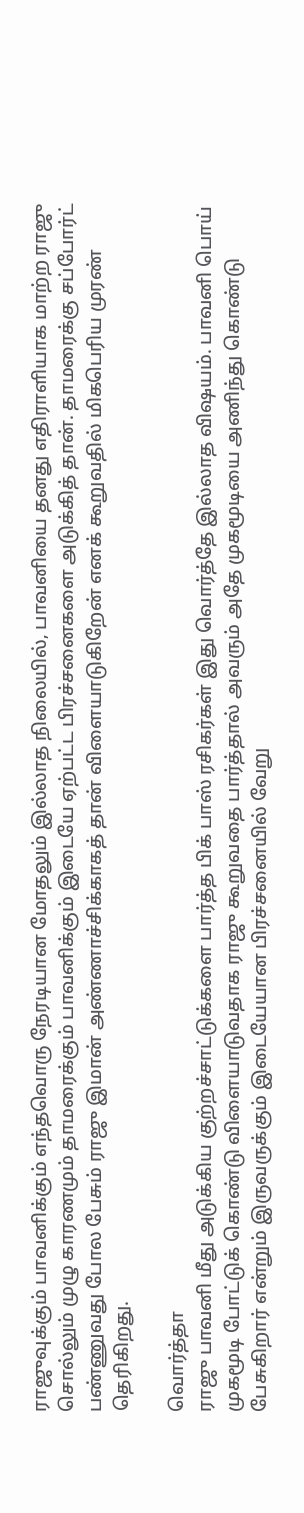ராஜுவுக்கும் பாவனிக்கும் எந்தவொரு நேரடியான மோதலும் இல்லாத நிலையில், பாவனியை தனது எதிராளியாக மாற்ற ராஜு சொல்லும் முழு காரணமும் தாமரைக்கும் பாவனிக்கும் இடையே ஏற்பட்ட பிரச்சனைகளை அடுக்கித் தான். தாமரைக்கு சப்போர்ட் பண்ணுவது போல பேசும் ராஜு இமான் அண்ணாச்சிக்காகத் தான் விளையாடுகிறேன் எனக் கூறுவதில் மிகபெரிய முரண் தெரிகிறது.

வொர்த்தா
ராஜு பாவனி மீது அடுக்கிய குற்றச்சாட்டுக்களை பார்த்த பிக் பாஸ் ரசிகர்கள் இது வொர்த்தே இல்லாத விஷயம். பாவனி பொய் முகமூடி போட்டுக் கொண்டு விளையாடுவதாக ராஜு கூறுவதை பார்த்தால் அவரும் அதே முகமூடியை அணிந்து கொண்டு பேசுகிறார் என்றும் இருவருக்கும் இடையேயான பிரச்சனையில் வேறு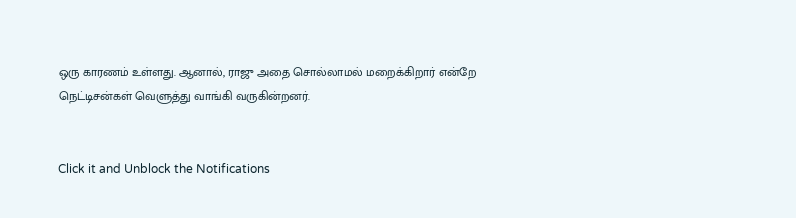ஒரு காரணம் உள்ளது. ஆனால், ராஜு அதை சொல்லாமல் மறைக்கிறார் என்றே நெட்டிசன்கள் வெளுத்து வாங்கி வருகின்றனர்.


Click it and Unblock the Notifications